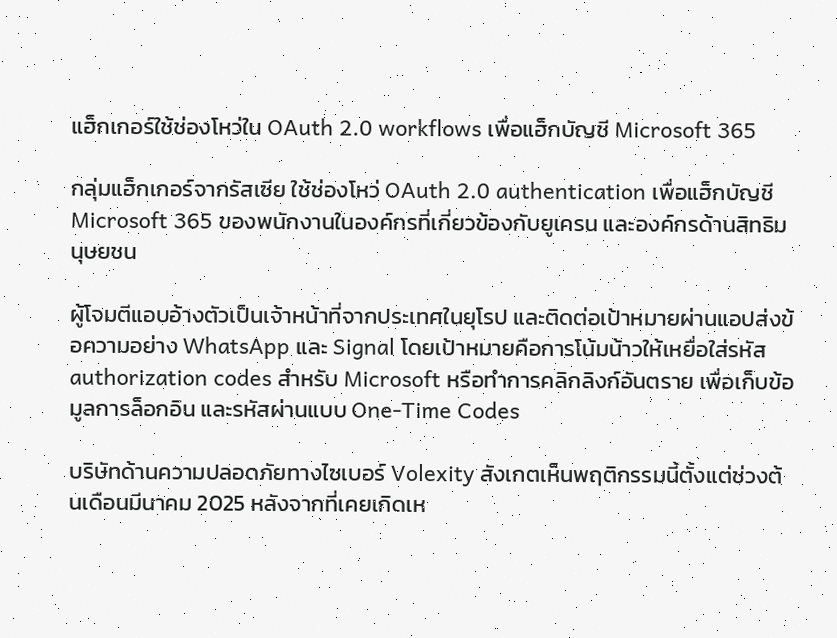แฮ็กเกอร์ใช้ช่องโหว่ใน OAuth 2.0 workflows เพื่อแฮ็กบัญชี Microsoft 365

กลุ่มแฮ็กเกอร์จากรัสเซีย ใช้ช่องโหว่ OAuth 2.0 authentication เพื่อแฮ็กบัญชี Microsoft 365 ของพนักงานในองค์กรที่เกี่ยวข้องกับยูเครน และองค์กรด้านสิทธิมนุษยชน

ผู้โจมตีแอบอ้างตัวเป็นเจ้าหน้าที่จากประเทศในยุโรป และติดต่อเป้าหมายผ่านแอปส่งข้อความอย่าง WhatsApp และ Signal โดยเป้าหมายคือการโน้มน้าวให้เหยื่อใส่รหัส authorization codes สำหรับ Microsoft หรือทำการคลิกลิงก์อันตราย เพื่อเก็บข้อมูลการล็อกอิน และรหัสผ่านแบบ One-Time Codes

บริษัทด้านความปลอดภัยทางไซเบอร์ Volexity สังเกตเห็นพฤติกรรมนี้ตั้งแต่ช่วงต้นเดือนมีนาคม 2025 หลังจากที่เคยเกิดเห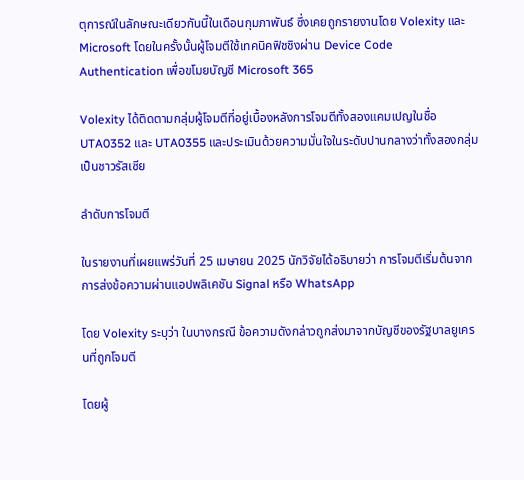ตุการณ์ในลักษณะเดียวกันนี้ในเดือนกุมภาพันธ์ ซึ่งเคยถูกรายงานโดย Volexity และ Microsoft โดยในครั้งนั้นผู้โจมตีใช้เทคนิคฟิชชิงผ่าน Device Code Authentication เพื่อขโมยบัญชี Microsoft 365

Volexity ได้ติดตามกลุ่มผู้โจมตีที่อยู่เบื้องหลังการโจมตีทั้งสองแคมเปญในชื่อ UTA0352 และ UTA0355 และประเมินด้วยความมั่นใจในระดับปานกลางว่าทั้งสองกลุ่มเป็นชาวรัสเซีย

ลำดับการโจมตี

ในรายงานที่เผยแพร่วันที่ 25 เมษายน 2025 นักวิจัยได้อธิบายว่า การโจมตีเริ่มต้นจากการส่งข้อความผ่านแอปพลิเคชัน Signal หรือ WhatsApp

โดย Volexity ระบุว่า ในบางกรณี ข้อความดังกล่าวถูกส่งมาจากบัญชีของรัฐบาลยูเครนที่ถูกโจมตี

โดยผู้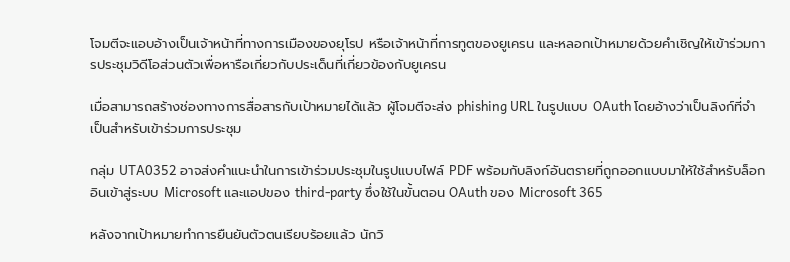โจมตีจะแอบอ้างเป็นเจ้าหน้าที่ทางการเมืองของยุโรป หรือเจ้าหน้าที่การทูตของยูเครน และหลอกเป้าหมายด้วยคำเชิญให้เข้าร่วมการประชุมวิดีโอส่วนตัวเพื่อหารือเกี่ยวกับประเด็นที่เกี่ยวข้องกับยูเครน

เมื่อสามารถสร้างช่องทางการสื่อสารกับเป้าหมายได้แล้ว ผู้โจมตีจะส่ง phishing URL ในรูปแบบ OAuth โดยอ้างว่าเป็นลิงก์ที่จำเป็นสำหรับเข้าร่วมการประชุม

กลุ่ม UTA0352 อาจส่งคำแนะนำในการเข้าร่วมประชุมในรูปแบบไฟล์ PDF พร้อมกับลิงก์อันตรายที่ถูกออกแบบมาให้ใช้สำหรับล็อกอินเข้าสู่ระบบ Microsoft และแอปของ third-party ซึ่งใช้ในขั้นตอน OAuth ของ Microsoft 365

หลังจากเป้าหมายทำการยืนยันตัวตนเรียบร้อยแล้ว นักวิ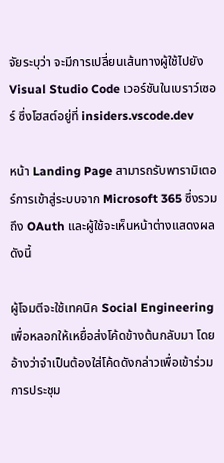จัยระบุว่า จะมีการเปลี่ยนเส้นทางผู้ใช้ไปยัง Visual Studio Code เวอร์ชันในเบราว์เซอร์ ซึ่งโฮสต์อยู่ที่ insiders.vscode.dev

หน้า Landing Page สามารถรับพารามิเตอร์การเข้าสู่ระบบจาก Microsoft 365 ซึ่งรวมถึง OAuth และผู้ใช้จะเห็นหน้าต่างแสดงผล ดังนี้

ผู้โจมตีจะใช้เทคนิค Social Engineering เพื่อหลอกให้เหยื่อส่งโค้ดข้างต้นกลับมา โดยอ้างว่าจำเป็นต้องใส่โค้ดดังกล่าวเพื่อเข้าร่วมการประชุม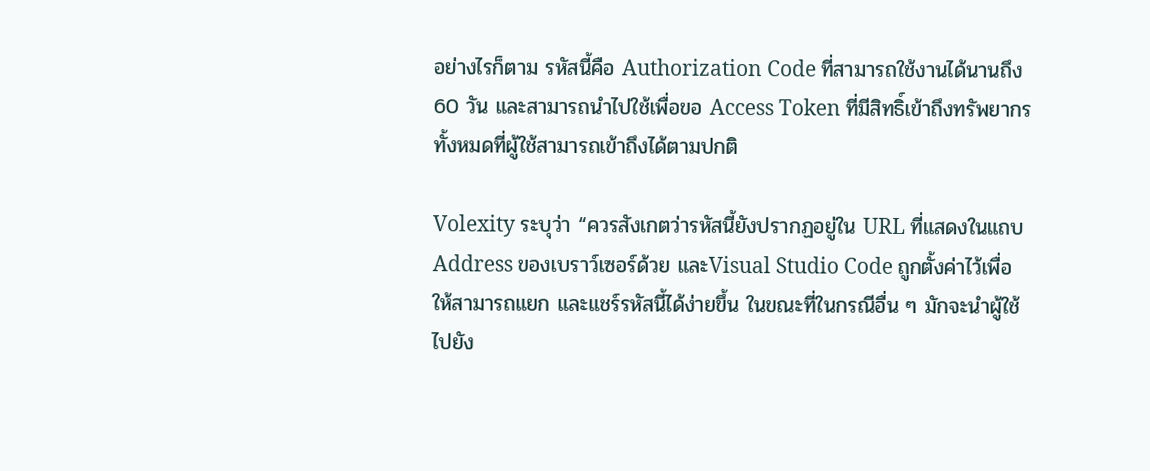อย่างไรก็ตาม รหัสนี้คือ Authorization Code ที่สามารถใช้งานได้นานถึง 60 วัน และสามารถนำไปใช้เพื่อขอ Access Token ที่มีสิทธิ์เข้าถึงทรัพยากรทั้งหมดที่ผู้ใช้สามารถเข้าถึงได้ตามปกติ

Volexity ระบุว่า “ควรสังเกตว่ารหัสนี้ยังปรากฏอยู่ใน URL ที่แสดงในแถบ Address ของเบราว์เซอร์ด้วย และVisual Studio Code ถูกตั้งค่าไว้เพื่อให้สามารถแยก และแชร์รหัสนี้ได้ง่ายขึ้น ในขณะที่ในกรณีอื่น ๆ มักจะนำผู้ใช้ไปยัง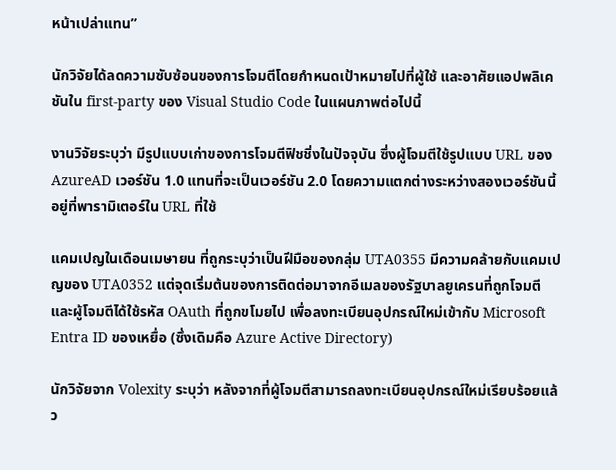หน้าเปล่าแทน”

นักวิจัยได้ลดความซับซ้อนของการโจมตีโดยกำหนดเป้าหมายไปที่ผู้ใช้ และอาศัยแอปพลิเคชันใน first-party ของ Visual Studio Code ในแผนภาพต่อไปนี้

งานวิจัยระบุว่า มีรูปแบบเก่าของการโจมตีฟิชชิ่งในปัจจุบัน ซึ่งผู้โจมตีใช้รูปแบบ URL ของ AzureAD เวอร์ชัน 1.0 แทนที่จะเป็นเวอร์ชัน 2.0 โดยความแตกต่างระหว่างสองเวอร์ชันนี้อยู่ที่พารามิเตอร์ใน URL ที่ใช้

แคมเปญในเดือนเมษายน ที่ถูกระบุว่าเป็นฝีมือของกลุ่ม UTA0355 มีความคล้ายกับแคมเปญของ UTA0352 แต่จุดเริ่มต้นของการติดต่อมาจากอีเมลของรัฐบาลยูเครนที่ถูกโจมตี และผู้โจมตีได้ใช้รหัส OAuth ที่ถูกขโมยไป เพื่อลงทะเบียนอุปกรณ์ใหม่เข้ากับ Microsoft Entra ID ของเหยื่อ (ซึ่งเดิมคือ Azure Active Directory)

นักวิจัยจาก Volexity ระบุว่า หลังจากที่ผู้โจมตีสามารถลงทะเบียนอุปกรณ์ใหม่เรียบร้อยแล้ว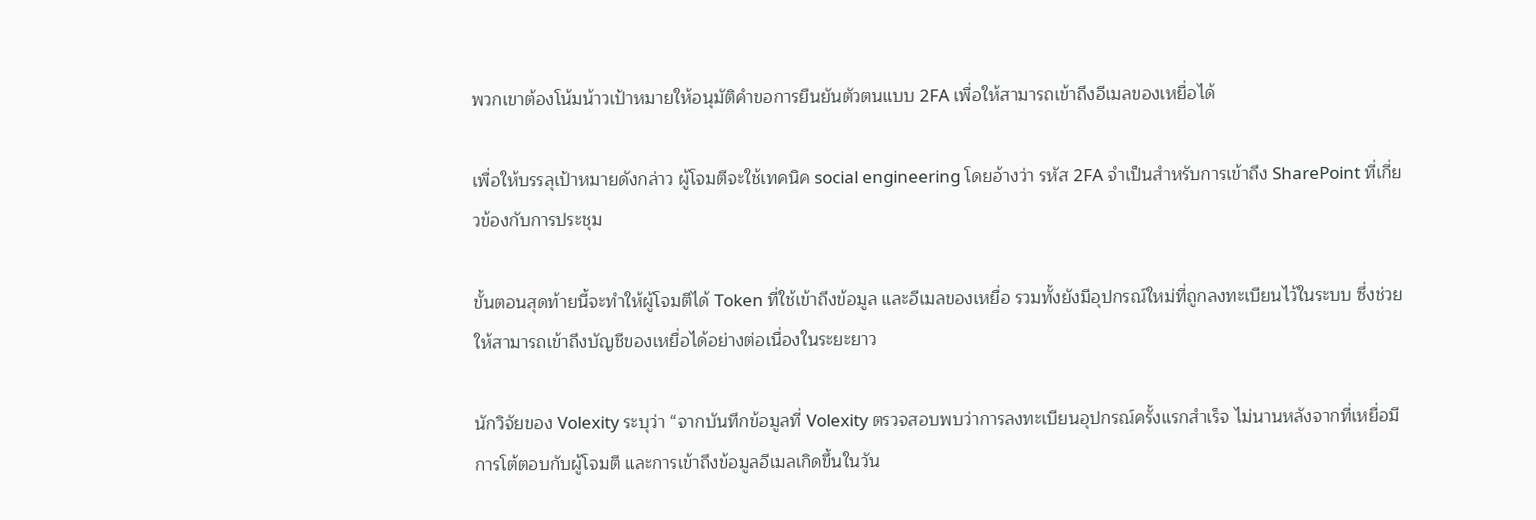พวกเขาต้องโน้มน้าวเป้าหมายให้อนุมัติคำขอการยืนยันตัวตนแบบ 2FA เพื่อให้สามารถเข้าถึงอีเมลของเหยื่อได้

เพื่อให้บรรลุเป้าหมายดังกล่าว ผู้โจมตีจะใช้เทคนิค social engineering โดยอ้างว่า รหัส 2FA จำเป็นสำหรับการเข้าถึง SharePoint ที่เกี่ยวข้องกับการประชุม

ขั้นตอนสุดท้ายนี้จะทำให้ผู้โจมตีได้ Token ที่ใช้เข้าถึงข้อมูล และอีเมลของเหยื่อ รวมทั้งยังมีอุปกรณ์ใหม่ที่ถูกลงทะเบียนไว้ในระบบ ซึ่งช่วยให้สามารถเข้าถึงบัญชีของเหยื่อได้อย่างต่อเนื่องในระยะยาว

นักวิจัยของ Volexity ระบุว่า “จากบันทึกข้อมูลที่ Volexity ตรวจสอบพบว่าการลงทะเบียนอุปกรณ์ครั้งแรกสำเร็จ ไม่นานหลังจากที่เหยื่อมีการโต้ตอบกับผู้โจมตี และการเข้าถึงข้อมูลอีเมลเกิดขึ้นในวัน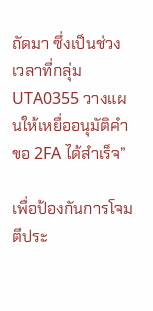ถัดมา ซึ่งเป็นช่วงเวลาที่กลุ่ม UTA0355 วางแผนให้เหยื่ออนุมัติคำขอ 2FA ได้สำเร็จ”

เพื่อป้องกันการโจมตีประ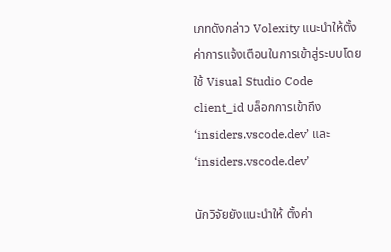เภทดังกล่าว Volexity แนะนำให้ตั้งค่าการแจ้งเตือนในการเข้าสู่ระบบโดยใช้ Visual Studio Code client_id บล็อกการเข้าถึง ‘insiders.vscode.dev’ และ ‘insiders.vscode.dev’

นักวิจัยยังแนะนำให้ ตั้งค่า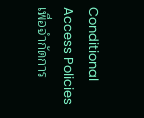Conditional Access Policies เพื่อจำกัดการ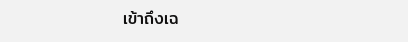เข้าถึงเฉ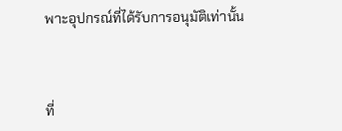พาะอุปกรณ์ที่ได้รับการอนุมัติเท่านั้น



ที่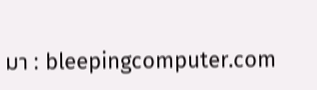มา : bleepingcomputer.com